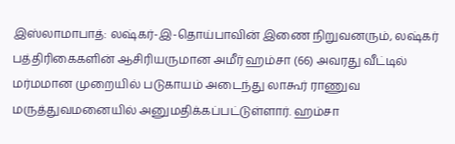இஸ்லாமாபாத்: லஷ்கர்-இ-தொய்பாவின் இணை நிறுவனரும், லஷ்கர் பத்திரிகைகளின் ஆசிரியருமான அமீர் ஹம்சா (66) அவரது வீட்டில் மர்மமான முறையில் படுகாயம் அடைந்து லாகூர் ராணுவ மருத்துவமனையில் அனுமதிக்கப்பட்டுள்ளார். ஹம்சா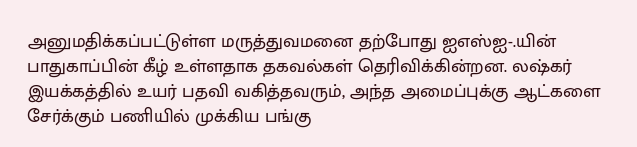அனுமதிக்கப்பட்டுள்ள மருத்துவமனை தற்போது ஐஎஸ்ஐ-.யின் பாதுகாப்பின் கீழ் உள்ளதாக தகவல்கள் தெரிவிக்கின்றன. லஷ்கர் இயக்கத்தில் உயர் பதவி வகித்தவரும், அந்த அமைப்புக்கு ஆட்களை சேர்க்கும் பணியில் முக்கிய பங்கு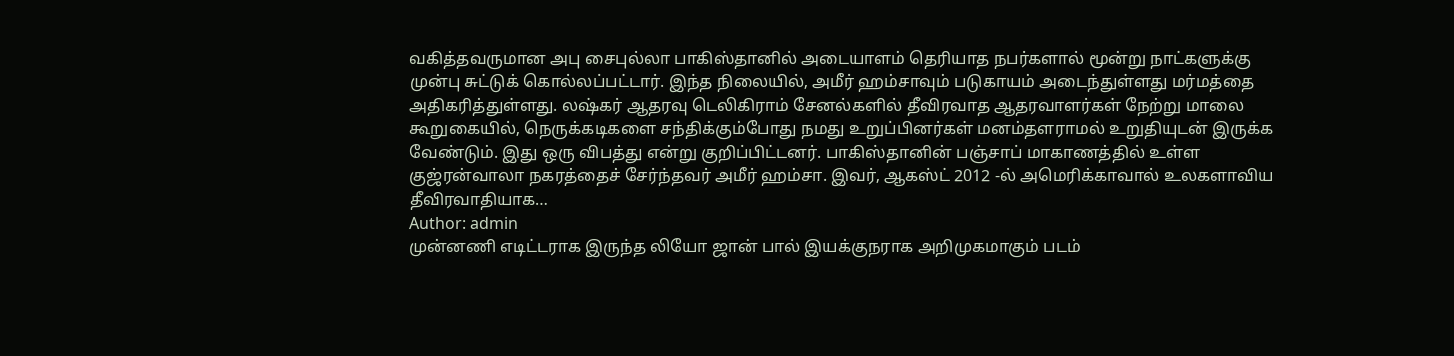வகித்தவருமான அபு சைபுல்லா பாகிஸ்தானில் அடையாளம் தெரியாத நபர்களால் மூன்று நாட்களுக்கு முன்பு சுட்டுக் கொல்லப்பட்டார். இந்த நிலையில், அமீர் ஹம்சாவும் படுகாயம் அடைந்துள்ளது மர்மத்தை அதிகரித்துள்ளது. லஷ்கர் ஆதரவு டெலிகிராம் சேனல்களில் தீவிரவாத ஆதரவாளர்கள் நேற்று மாலை கூறுகையில், நெருக்கடிகளை சந்திக்கும்போது நமது உறுப்பினர்கள் மனம்தளராமல் உறுதியுடன் இருக்க வேண்டும். இது ஒரு விபத்து என்று குறிப்பிட்டனர். பாகிஸ்தானின் பஞ்சாப் மாகாணத்தில் உள்ள குஜ்ரன்வாலா நகரத்தைச் சேர்ந்தவர் அமீர் ஹம்சா. இவர், ஆகஸ்ட் 2012 -ல் அமெரிக்காவால் உலகளாவிய தீவிரவாதியாக…
Author: admin
முன்னணி எடிட்டராக இருந்த லியோ ஜான் பால் இயக்குநராக அறிமுகமாகும் படம்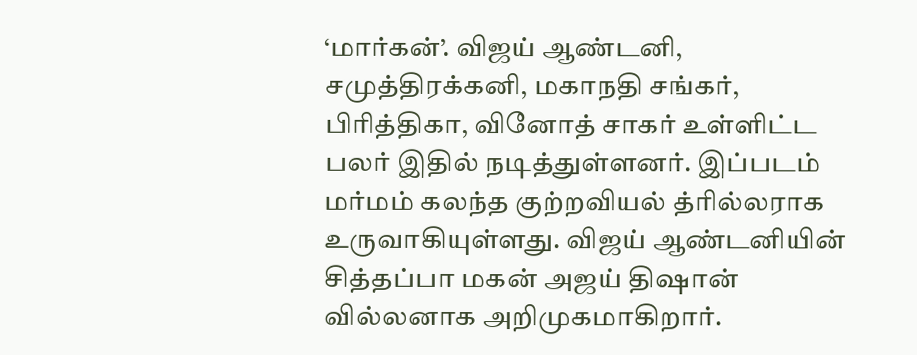‘மார்கன்’. விஜய் ஆண்டனி, சமுத்திரக்கனி, மகாநதி சங்கர், பிரித்திகா, வினோத் சாகர் உள்ளிட்ட பலர் இதில் நடித்துள்ளனர். இப்படம் மர்மம் கலந்த குற்றவியல் த்ரில்லராக உருவாகியுள்ளது. விஜய் ஆண்டனியின் சித்தப்பா மகன் அஜய் திஷான் வில்லனாக அறிமுகமாகிறார்.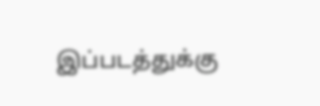இப்படத்துக்கு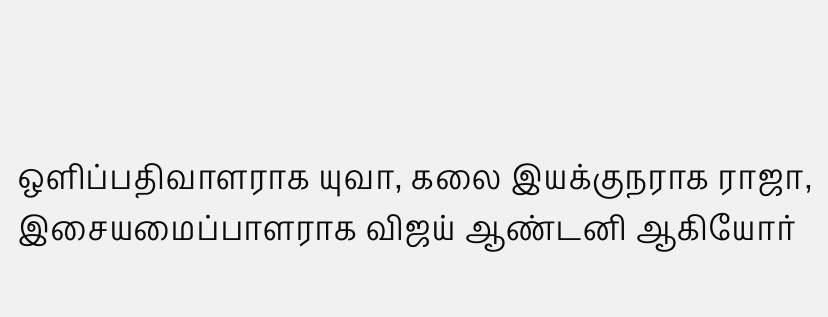ஒளிப்பதிவாளராக யுவா, கலை இயக்குநராக ராஜா, இசையமைப்பாளராக விஜய் ஆண்டனி ஆகியோர்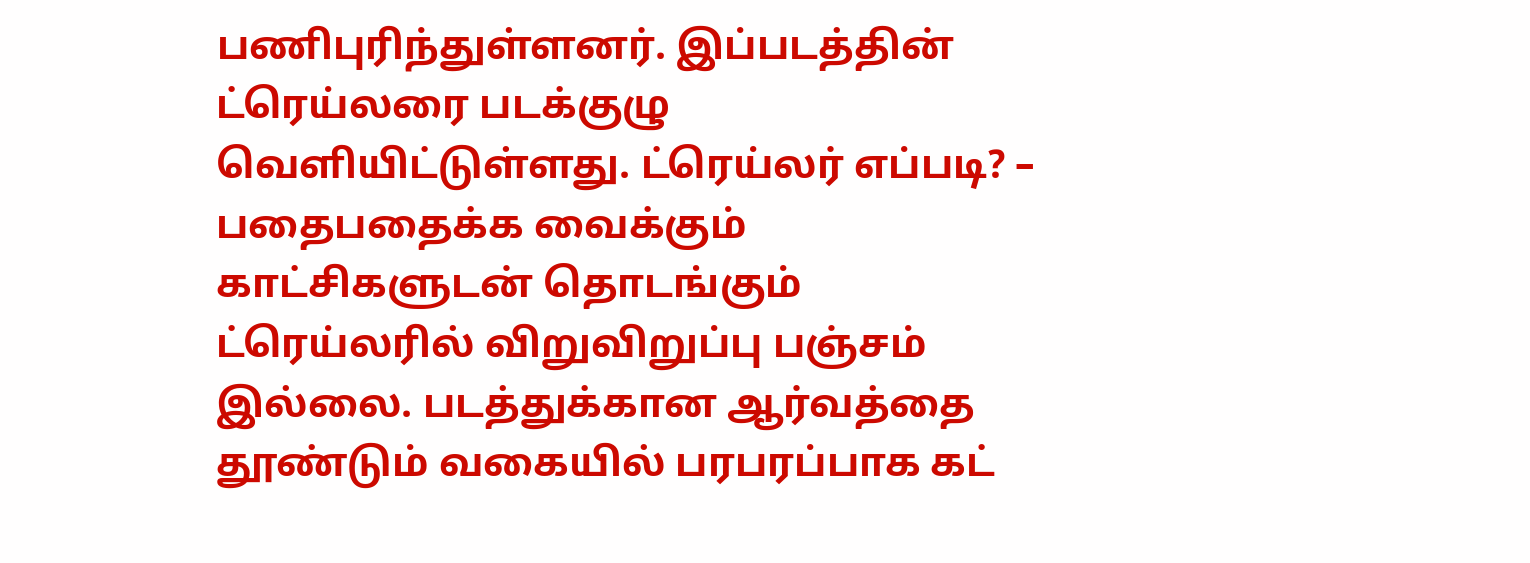பணிபுரிந்துள்ளனர். இப்படத்தின் ட்ரெய்லரை படக்குழு வெளியிட்டுள்ளது. ட்ரெய்லர் எப்படி? – பதைபதைக்க வைக்கும் காட்சிகளுடன் தொடங்கும் ட்ரெய்லரில் விறுவிறுப்பு பஞ்சம் இல்லை. படத்துக்கான ஆர்வத்தை தூண்டும் வகையில் பரபரப்பாக கட்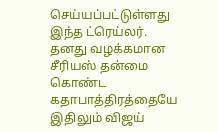செய்யப்பட்டுள்ளது இந்த ட்ரெய்லர். தனது வழக்கமான சீரியஸ் தன்மை கொண்ட கதாபாத்திரத்தையே இதிலும் விஜய்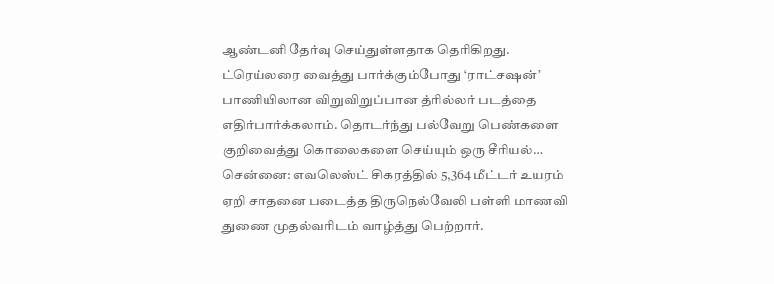ஆண்டனி தேர்வு செய்துள்ளதாக தெரிகிறது. ட்ரெய்லரை வைத்து பார்க்கும்போது ‘ராட்சஷன்’ பாணியிலான விறுவிறுப்பான த்ரில்லர் படத்தை எதிர்பார்க்கலாம். தொடர்ந்து பல்வேறு பெண்களை குறிவைத்து கொலைகளை செய்யும் ஒரு சீரியல்…
சென்னை: எவலெஸ்ட் சிகரத்தில் 5,364 மீட்டர் உயரம் ஏறி சாதனை படைத்த திருநெல்வேலி பள்ளி மாணவி துணை முதல்வரிடம் வாழ்த்து பெற்றார்.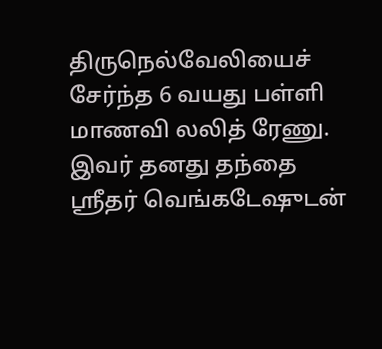திருநெல்வேலியைச் சேர்ந்த 6 வயது பள்ளி மாணவி லலித் ரேணு. இவர் தனது தந்தை ஸ்ரீதர் வெங்கடேஷுடன்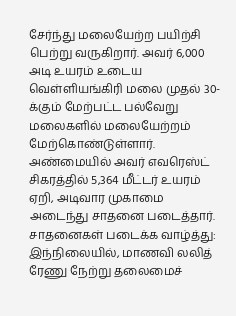சேர்ந்து மலையேற்ற பயிற்சி பெற்று வருகிறார். அவர் 6,000 அடி உயரம் உடைய வெள்ளியங்கிரி மலை முதல் 30-க்கும் மேற்பட்ட பல்வேறு மலைகளில் மலையேற்றம் மேற்கொண்டுள்ளார். அண்மையில் அவர் எவரெஸ்ட் சிகரத்தில் 5,364 மீட்டர் உயரம் ஏறி, அடிவார முகாமை அடைந்து சாதனை படைத்தார். சாதனைகள் படைக்க வாழ்த்து: இந்நிலையில், மாணவி லலித் ரேணு நேற்று தலைமைச்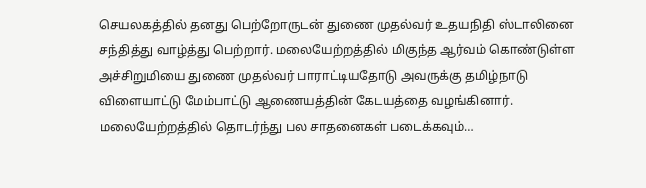செயலகத்தில் தனது பெற்றோருடன் துணை முதல்வர் உதயநிதி ஸ்டாலினை சந்தித்து வாழ்த்து பெற்றார். மலையேற்றத்தில் மிகுந்த ஆர்வம் கொண்டுள்ள அச்சிறுமியை துணை முதல்வர் பாராட்டியதோடு அவருக்கு தமிழ்நாடு விளையாட்டு மேம்பாட்டு ஆணையத்தின் கேடயத்தை வழங்கினார். மலையேற்றத்தில் தொடர்ந்து பல சாதனைகள் படைக்கவும்…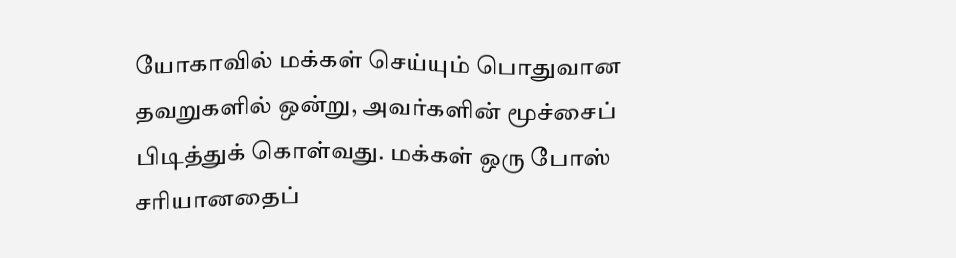யோகாவில் மக்கள் செய்யும் பொதுவான தவறுகளில் ஒன்று, அவர்களின் மூச்சைப் பிடித்துக் கொள்வது. மக்கள் ஒரு போஸ் சரியானதைப்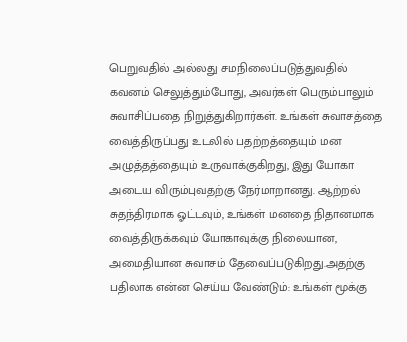பெறுவதில் அல்லது சமநிலைப்படுத்துவதில் கவனம் செலுத்தும்போது, அவர்கள் பெரும்பாலும் சுவாசிப்பதை நிறுத்துகிறார்கள். உங்கள் சுவாசத்தை வைத்திருப்பது உடலில் பதற்றத்தையும் மன அழுத்தத்தையும் உருவாக்குகிறது, இது யோகா அடைய விரும்புவதற்கு நேர்மாறானது. ஆற்றல் சுதந்திரமாக ஓட்டவும், உங்கள் மனதை நிதானமாக வைத்திருக்கவும் யோகாவுக்கு நிலையான, அமைதியான சுவாசம் தேவைப்படுகிறது.அதற்கு பதிலாக என்ன செய்ய வேண்டும்: உங்கள் மூக்கு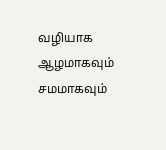வழியாக ஆழமாகவும் சமமாகவும்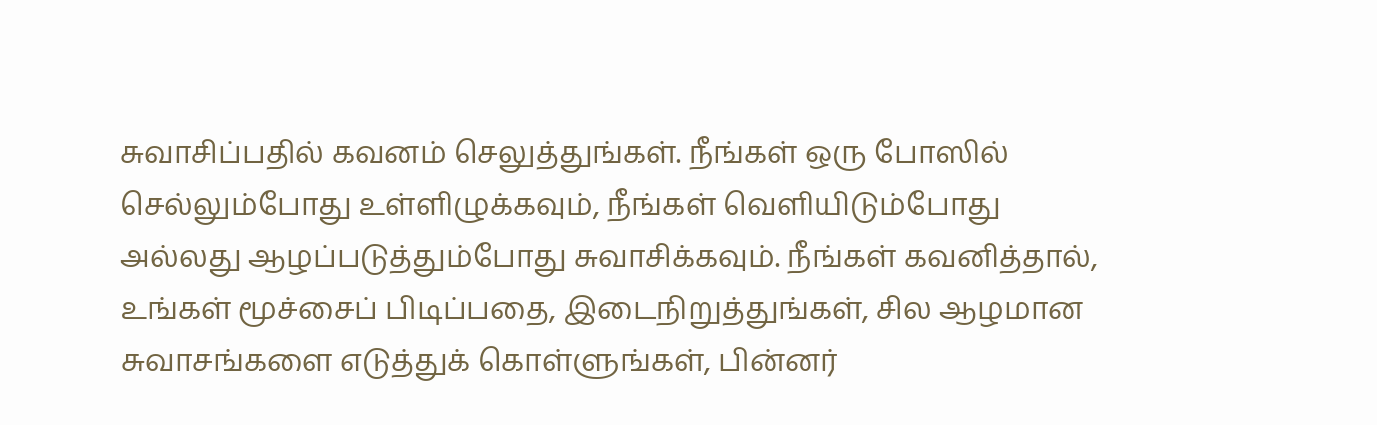சுவாசிப்பதில் கவனம் செலுத்துங்கள். நீங்கள் ஒரு போஸில் செல்லும்போது உள்ளிழுக்கவும், நீங்கள் வெளியிடும்போது அல்லது ஆழப்படுத்தும்போது சுவாசிக்கவும். நீங்கள் கவனித்தால், உங்கள் மூச்சைப் பிடிப்பதை, இடைநிறுத்துங்கள், சில ஆழமான சுவாசங்களை எடுத்துக் கொள்ளுங்கள், பின்னர்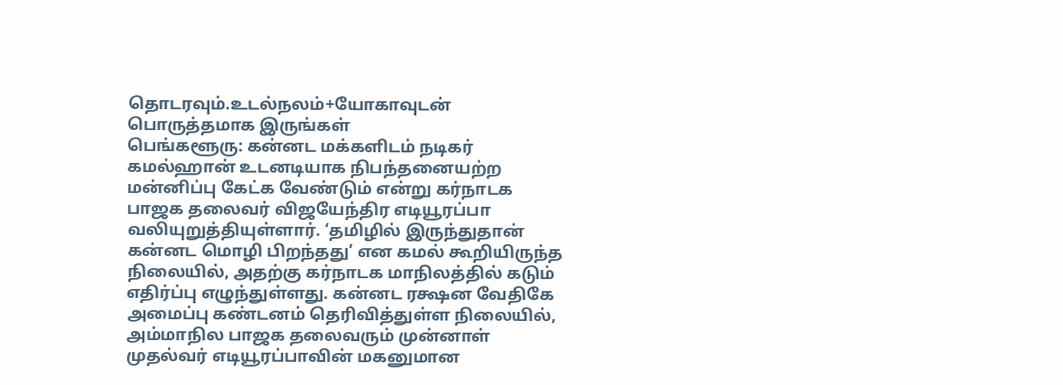தொடரவும்.உடல்நலம்+யோகாவுடன் பொருத்தமாக இருங்கள்
பெங்களூரு: கன்னட மக்களிடம் நடிகர் கமல்ஹான் உடனடியாக நிபந்தனையற்ற மன்னிப்பு கேட்க வேண்டும் என்று கர்நாடக பாஜக தலைவர் விஜயேந்திர எடியூரப்பா வலியுறுத்தியுள்ளார். ‘தமிழில் இருந்துதான் கன்னட மொழி பிறந்தது’ என கமல் கூறியிருந்த நிலையில், அதற்கு கர்நாடக மாநிலத்தில் கடும் எதிர்ப்பு எழுந்துள்ளது. கன்னட ரக்ஷன வேதிகே அமைப்பு கண்டனம் தெரிவித்துள்ள நிலையில், அம்மாநில பாஜக தலைவரும் முன்னாள் முதல்வர் எடியூரப்பாவின் மகனுமான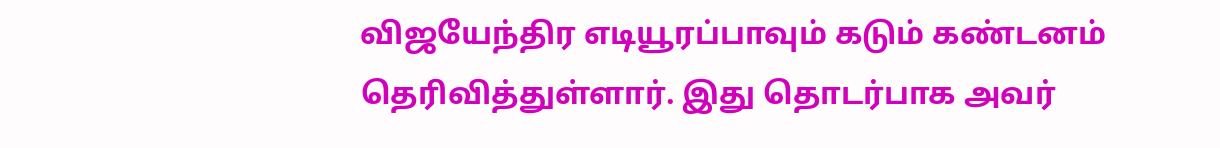விஜயேந்திர எடியூரப்பாவும் கடும் கண்டனம் தெரிவித்துள்ளார். இது தொடர்பாக அவர்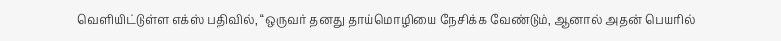வெளியிட்டுள்ள எக்ஸ் பதிவில், “ஒருவர் தனது தாய்மொழியை நேசிக்க வேண்டும், ஆனால் அதன் பெயரில்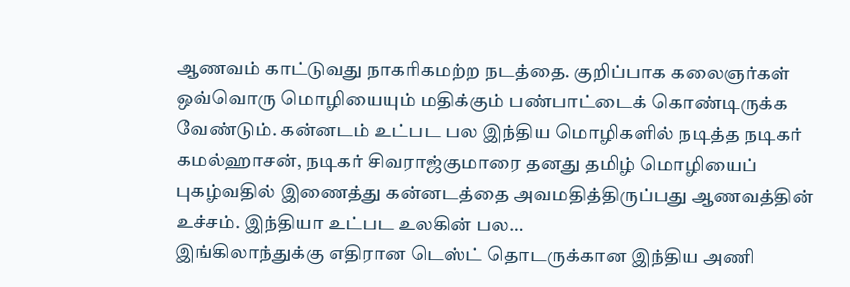ஆணவம் காட்டுவது நாகரிகமற்ற நடத்தை. குறிப்பாக கலைஞர்கள் ஒவ்வொரு மொழியையும் மதிக்கும் பண்பாட்டைக் கொண்டிருக்க வேண்டும். கன்னடம் உட்பட பல இந்திய மொழிகளில் நடித்த நடிகர் கமல்ஹாசன், நடிகர் சிவராஜ்குமாரை தனது தமிழ் மொழியைப் புகழ்வதில் இணைத்து கன்னடத்தை அவமதித்திருப்பது ஆணவத்தின் உச்சம். இந்தியா உட்பட உலகின் பல…
இங்கிலாந்துக்கு எதிரான டெஸ்ட் தொடருக்கான இந்திய அணி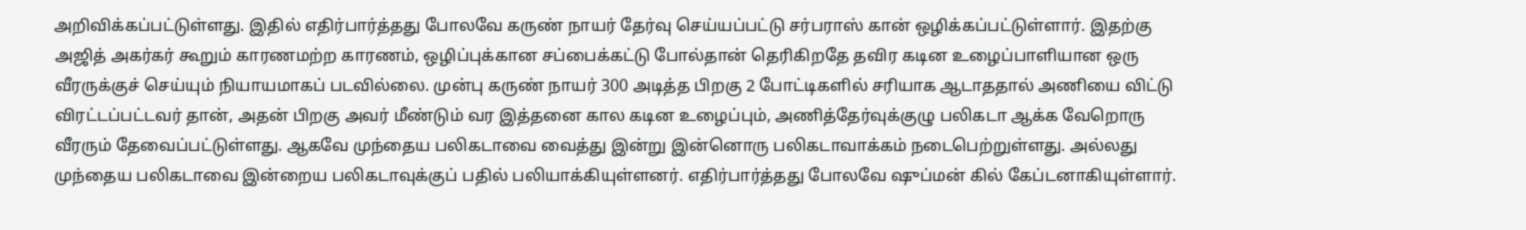அறிவிக்கப்பட்டுள்ளது. இதில் எதிர்பார்த்தது போலவே கருண் நாயர் தேர்வு செய்யப்பட்டு சர்பராஸ் கான் ஒழிக்கப்பட்டுள்ளார். இதற்கு அஜித் அகர்கர் கூறும் காரணமற்ற காரணம், ஒழிப்புக்கான சப்பைக்கட்டு போல்தான் தெரிகிறதே தவிர கடின உழைப்பாளியான ஒரு வீரருக்குச் செய்யும் நியாயமாகப் படவில்லை. முன்பு கருண் நாயர் 300 அடித்த பிறகு 2 போட்டிகளில் சரியாக ஆடாததால் அணியை விட்டு விரட்டப்பட்டவர் தான், அதன் பிறகு அவர் மீண்டும் வர இத்தனை கால கடின உழைப்பும், அணித்தேர்வுக்குழு பலிகடா ஆக்க வேறொரு வீரரும் தேவைப்பட்டுள்ளது. ஆகவே முந்தைய பலிகடாவை வைத்து இன்று இன்னொரு பலிகடாவாக்கம் நடைபெற்றுள்ளது. அல்லது முந்தைய பலிகடாவை இன்றைய பலிகடாவுக்குப் பதில் பலியாக்கியுள்ளனர். எதிர்பார்த்தது போலவே ஷுப்மன் கில் கேப்டனாகியுள்ளார்.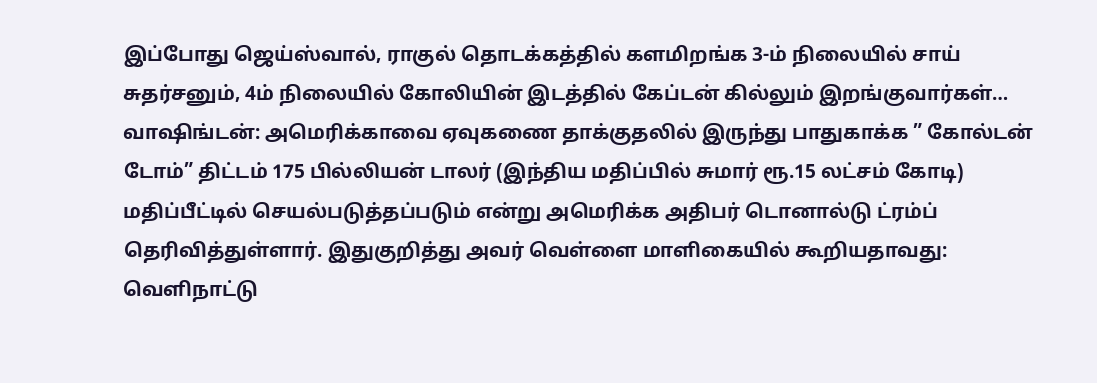இப்போது ஜெய்ஸ்வால், ராகுல் தொடக்கத்தில் களமிறங்க 3-ம் நிலையில் சாய் சுதர்சனும், 4ம் நிலையில் கோலியின் இடத்தில் கேப்டன் கில்லும் இறங்குவார்கள்…
வாஷிங்டன்: அமெரிக்காவை ஏவுகணை தாக்குதலில் இருந்து பாதுகாக்க ” கோல்டன் டோம்” திட்டம் 175 பில்லியன் டாலர் (இந்திய மதிப்பில் சுமார் ரூ.15 லட்சம் கோடி) மதிப்பீட்டில் செயல்படுத்தப்படும் என்று அமெரிக்க அதிபர் டொனால்டு ட்ரம்ப் தெரிவித்துள்ளார். இதுகுறித்து அவர் வெள்ளை மாளிகையில் கூறியதாவது: வெளிநாட்டு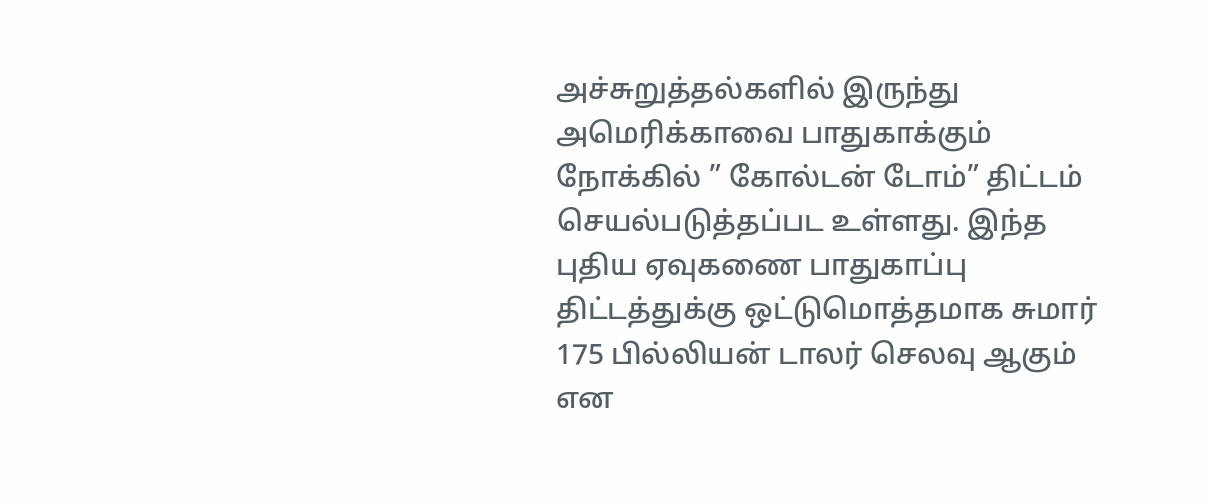அச்சுறுத்தல்களில் இருந்து அமெரிக்காவை பாதுகாக்கும் நோக்கில் ” கோல்டன் டோம்” திட்டம் செயல்படுத்தப்பட உள்ளது. இந்த புதிய ஏவுகணை பாதுகாப்பு திட்டத்துக்கு ஒட்டுமொத்தமாக சுமார் 175 பில்லியன் டாலர் செலவு ஆகும் என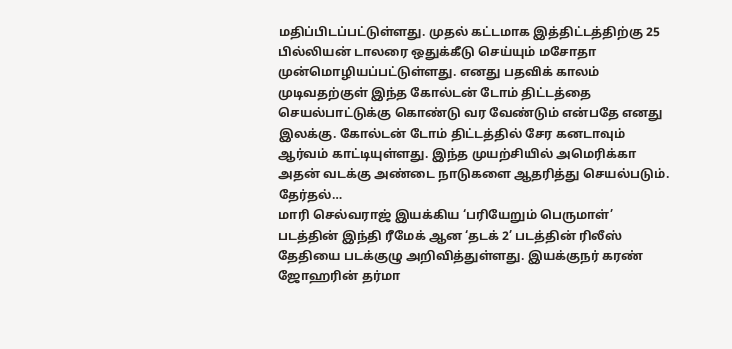மதிப்பிடப்பட்டுள்ளது. முதல் கட்டமாக இத்திட்டத்திற்கு 25 பில்லியன் டாலரை ஒதுக்கீடு செய்யும் மசோதா முன்மொழியப்பட்டுள்ளது. எனது பதவிக் காலம் முடிவதற்குள் இந்த கோல்டன் டோம் திட்டத்தை செயல்பாட்டுக்கு கொண்டு வர வேண்டும் என்பதே எனது இலக்கு. கோல்டன் டோம் திட்டத்தில் சேர கனடாவும் ஆர்வம் காட்டியுள்ளது. இந்த முயற்சியில் அமெரிக்கா அதன் வடக்கு அண்டை நாடுகளை ஆதரித்து செயல்படும். தேர்தல்…
மாரி செல்வராஜ் இயக்கிய ‘பரியேறும் பெருமாள்’ படத்தின் இந்தி ரீமேக் ஆன ‘தடக் 2’ படத்தின் ரிலீஸ் தேதியை படக்குழு அறிவித்துள்ளது. இயக்குநர் கரண் ஜோஹரின் தர்மா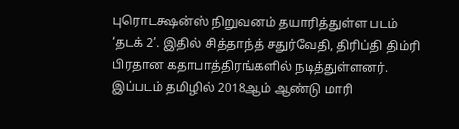புரொடக்ஷன்ஸ் நிறுவனம் தயாரித்துள்ள படம் ‘தடக் 2’. இதில் சித்தாந்த் சதுர்வேதி, திரிப்தி திம்ரி பிரதான கதாபாத்திரங்களில் நடித்துள்ளனர். இப்படம் தமிழில் 2018ஆம் ஆண்டு மாரி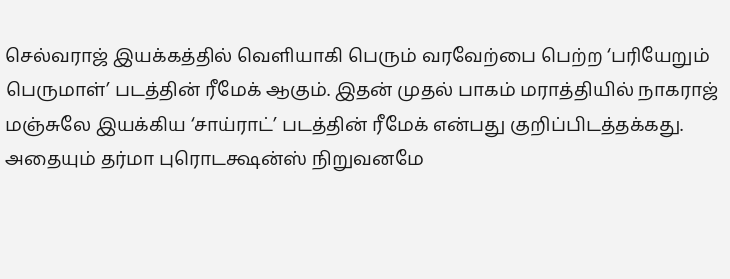செல்வராஜ் இயக்கத்தில் வெளியாகி பெரும் வரவேற்பை பெற்ற ‘பரியேறும் பெருமாள்’ படத்தின் ரீமேக் ஆகும். இதன் முதல் பாகம் மராத்தியில் நாகராஜ் மஞ்சுலே இயக்கிய ‘சாய்ராட்’ படத்தின் ரீமேக் என்பது குறிப்பிடத்தக்கது. அதையும் தர்மா புரொடக்ஷன்ஸ் நிறுவனமே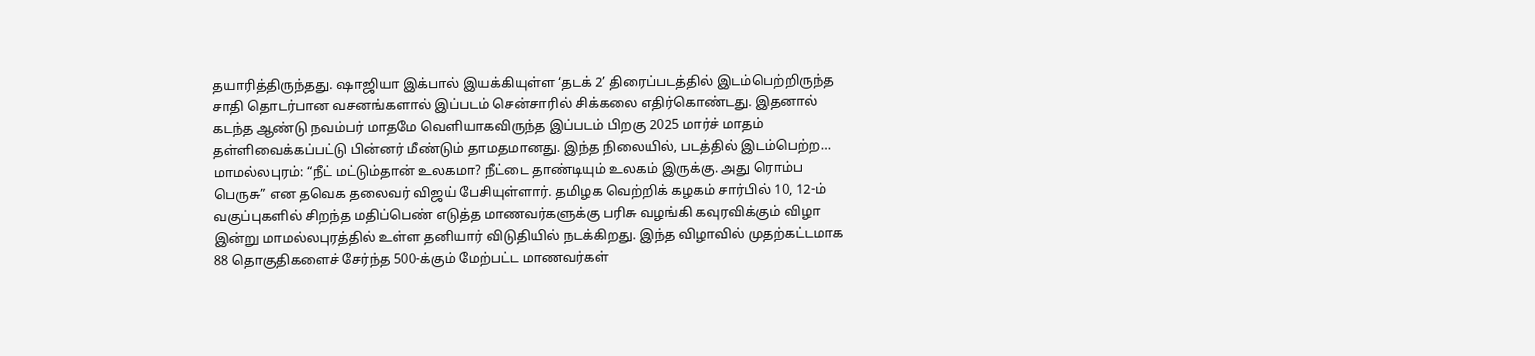தயாரித்திருந்தது. ஷாஜியா இக்பால் இயக்கியுள்ள ‘தடக் 2’ திரைப்படத்தில் இடம்பெற்றிருந்த சாதி தொடர்பான வசனங்களால் இப்படம் சென்சாரில் சிக்கலை எதிர்கொண்டது. இதனால் கடந்த ஆண்டு நவம்பர் மாதமே வெளியாகவிருந்த இப்படம் பிறகு 2025 மார்ச் மாதம் தள்ளிவைக்கப்பட்டு பின்னர் மீண்டும் தாமதமானது. இந்த நிலையில், படத்தில் இடம்பெற்ற…
மாமல்லபுரம்: “நீட் மட்டும்தான் உலகமா? நீட்டை தாண்டியும் உலகம் இருக்கு. அது ரொம்ப பெருசு” என தவெக தலைவர் விஜய் பேசியுள்ளார். தமிழக வெற்றிக் கழகம் சார்பில் 10, 12-ம் வகுப்புகளில் சிறந்த மதிப்பெண் எடுத்த மாணவர்களுக்கு பரிசு வழங்கி கவுரவிக்கும் விழா இன்று மாமல்லபுரத்தில் உள்ள தனியார் விடுதியில் நடக்கிறது. இந்த விழாவில் முதற்கட்டமாக 88 தொகுதிகளைச் சேர்ந்த 500-க்கும் மேற்பட்ட மாணவர்கள்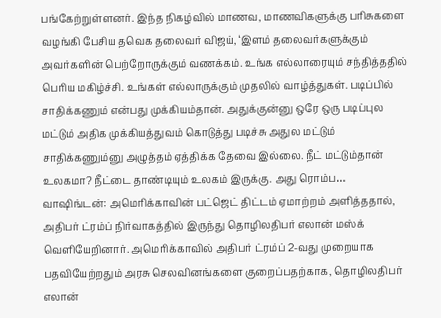பங்கேற்றுள்ளனர். இந்த நிகழ்வில் மாணவ, மாணவிகளுக்கு பரிசுகளை வழங்கி பேசிய தவெக தலைவர் விஜய், ‘இளம் தலைவர்களுக்கும் அவர்களின் பெற்றோருக்கும் வணக்கம். உங்க எல்லாரையும் சந்தித்ததில் பெரிய மகிழ்ச்சி. உங்கள் எல்லாருக்கும் முதலில் வாழ்த்துகள். படிப்பில் சாதிக்கணும் என்பது முக்கியம்தான். அதுக்குன்னு ஒரே ஒரு படிப்புல மட்டும் அதிக முக்கியத்துவம் கொடுத்து படிச்சு அதுல மட்டும் சாதிக்கணும்னு அழுத்தம் ஏத்திக்க தேவை இல்லை. நீட் மட்டும்தான் உலகமா? நீட்டை தாண்டியும் உலகம் இருக்கு. அது ரொம்ப…
வாஷிங்டன்: அமெரிக்காவின் பட்ஜெட் திட்டம் ஏமாற்றம் அளித்ததால், அதிபர் ட்ரம்ப் நிர்வாகத்தில் இருந்து தொழிலதிபர் எலான் மஸ்க் வெளியேறினார். அமெரிக்காவில் அதிபர் ட்ரம்ப் 2-வது முறையாக பதவியேற்றதும் அரசு செலவினங்களை குறைப்பதற்காக, தொழிலதிபர் எலான்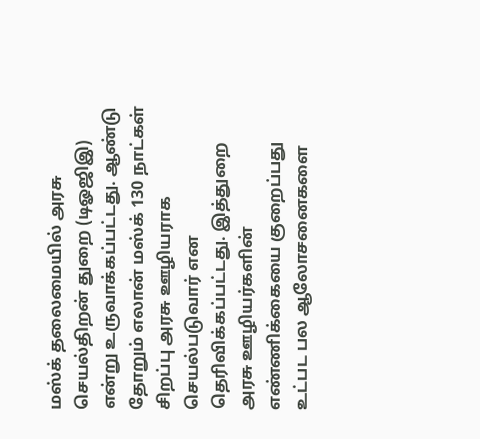மஸ்க் தலைமையில் அரசு செயல்திறன் துறை (டிஓஜிஇ) என்று உருவாக்கப்பட்டது. ஆண்டு தோறும் எலான் மஸ்க் 130 நாட்கள் சிறப்பு அரசு ஊழியராக செயல்படுவார் என தெரிவிக்கப்பட்டது. இத்துறை அரசு ஊழியர்களின் எண்ணிக்கையை குறைப்பது உட்பட பல ஆலோசனைகளை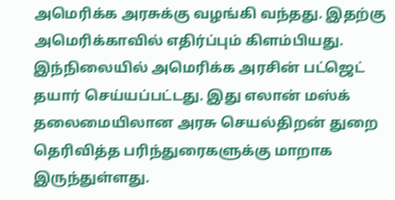அமெரிக்க அரசுக்கு வழங்கி வந்தது. இதற்கு அமெரிக்காவில் எதிர்ப்பும் கிளம்பியது. இந்நிலையில் அமெரிக்க அரசின் பட்ஜெட் தயார் செய்யப்பட்டது. இது எலான் மஸ்க் தலைமையிலான அரசு செயல்திறன் துறை தெரிவித்த பரிந்துரைகளுக்கு மாறாக இருந்துள்ளது.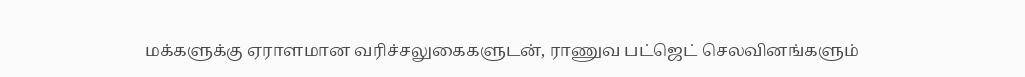மக்களுக்கு ஏராளமான வரிச்சலுகைகளுடன், ராணுவ பட்ஜெட் செலவினங்களும்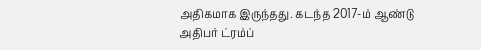அதிகமாக இருந்தது. கடந்த 2017-ம் ஆண்டு அதிபர் ட்ரம்ப்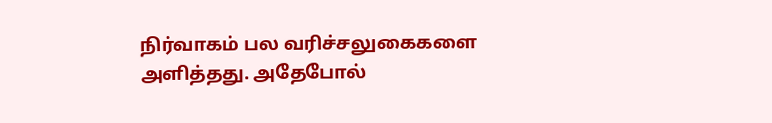நிர்வாகம் பல வரிச்சலுகைகளை அளித்தது. அதேபோல்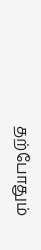தற்போதும்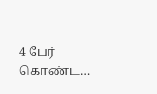4 பேர் கொண்ட…